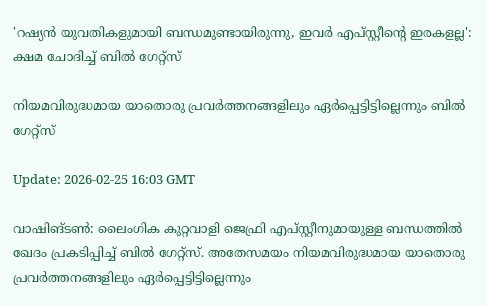'റഷ്യൻ യുവതികളുമായി ബന്ധമുണ്ടായിരുന്നു, ഇവർ എപ്സ്റ്റീന്റെ ഇരകളല്ല': ക്ഷമ ചോദിച്ച് ബിൽ ഗേറ്റ്‌സ്

നിയമവിരുദ്ധമായ യാതൊരു പ്രവർത്തനങ്ങളിലും ഏർപ്പെട്ടിട്ടില്ലെന്നും ബില്‍ ഗേറ്റ്സ്

Update: 2026-02-25 16:03 GMT

വാഷിങ്ടണ്‍: ലൈംഗിക കുറ്റവാളി ജെഫ്രി എപ്‌സ്റ്റീനുമായുള്ള ബന്ധത്തിൽ ഖേദം പ്രകടിപ്പിച്ച് ബിൽ ഗേറ്റ്‌സ്. അതേസമയം നിയമവിരുദ്ധമായ യാതൊരു പ്രവർത്തനങ്ങളിലും ഏർപ്പെട്ടിട്ടില്ലെന്നും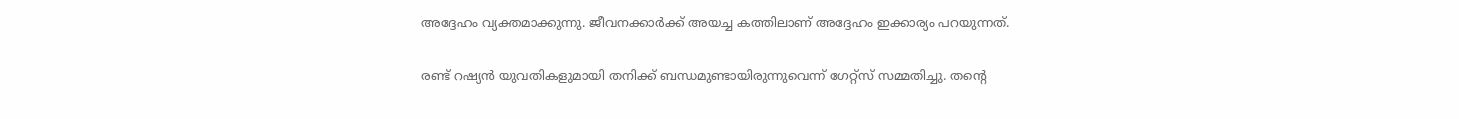അദ്ദേഹം വ്യക്തമാക്കുന്നു. ജീവനക്കാർക്ക് അയച്ച കത്തിലാണ് അദ്ദേഹം ഇക്കാര്യം പറയുന്നത്.

രണ്ട് റഷ്യൻ യുവതികളുമായി തനിക്ക് ബന്ധമുണ്ടായിരുന്നുവെന്ന് ഗേറ്റ്സ് സമ്മതിച്ചു. തന്റെ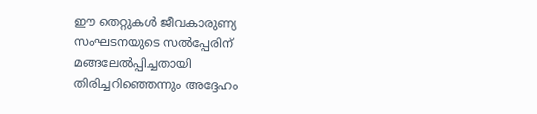ഈ തെറ്റുകൾ ജീവകാരുണ്യ സംഘടനയുടെ സൽപ്പേരിന് മങ്ങലേൽപ്പിച്ചതായി തിരിച്ചറിഞ്ഞെന്നും അദ്ദേഹം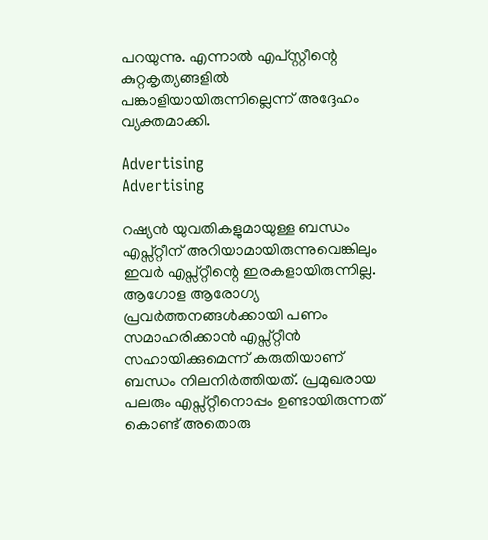പറയുന്നു. എന്നാല്‍ എപ്‌സ്റ്റീന്റെ  കുറ്റകൃത്യങ്ങളിൽ പങ്കാളിയായിരുന്നില്ലെന്ന് അദ്ദേഹം വ്യക്തമാക്കി.

Advertising
Advertising

റഷ്യൻ യുവതികളുമായുള്ള ബന്ധം എപ്സ്റ്റീന് അറിയാമായിരുന്നുവെങ്കിലും ഇവർ എപ്സ്റ്റീന്റെ ഇരകളായിരുന്നില്ല. ആഗോള ആരോഗ്യ പ്രവർത്തനങ്ങൾക്കായി പണം സമാഹരിക്കാൻ എപ്സ്റ്റീൻ സഹായിക്കുമെന്ന് കരുതിയാണ് ബന്ധം നിലനിർത്തിയത്. പ്രമുഖരായ പലരും എപ്സ്റ്റീനൊപ്പം ഉണ്ടായിരുന്നത് കൊണ്ട് അതൊരു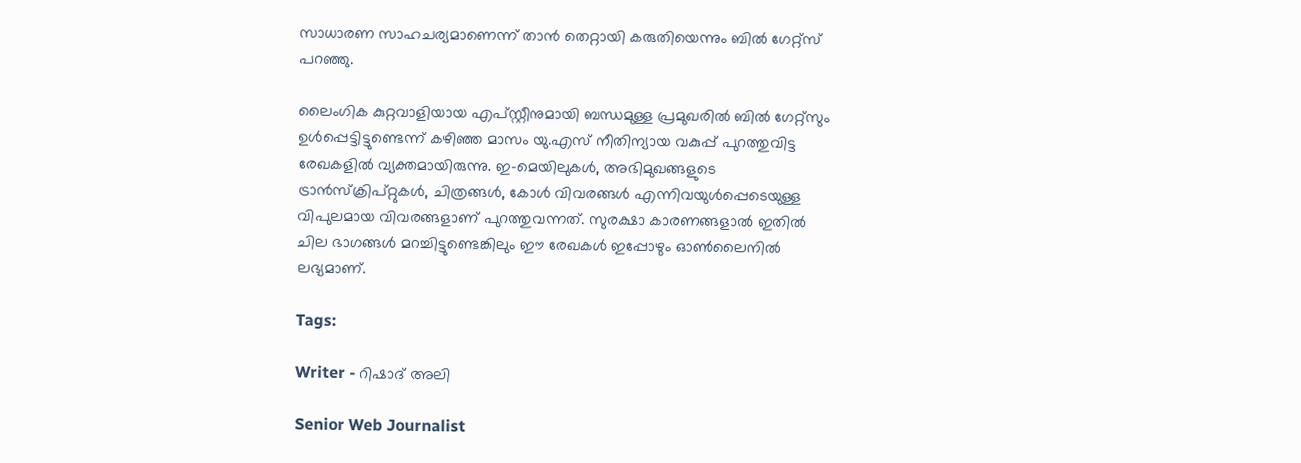സാധാരണ സാഹചര്യമാണെന്ന് താൻ തെറ്റായി കരുതിയെന്നും ബിൽ ഗേറ്റ്സ് പറഞ്ഞു.

ലൈംഗിക കുറ്റവാളിയായ എപ്‌സ്റ്റീനുമായി ബന്ധമുള്ള പ്രമുഖരിൽ ബിൽ ഗേറ്റ്‌സും ഉൾപ്പെട്ടിട്ടുണ്ടെന്ന് കഴിഞ്ഞ മാസം യു.എസ് നീതിന്യായ വകുപ്പ് പുറത്തുവിട്ട രേഖകളില്‍ വ്യക്തമായിരുന്നു. ഇ-മെയിലുകൾ, അഭിമുഖങ്ങളുടെ ട്രാൻസ്ക്രിപ്റ്റുകൾ, ചിത്രങ്ങള്‍, കോൾ വിവരങ്ങള്‍ എന്നിവയുൾപ്പെടെയുള്ള വിപുലമായ വിവരങ്ങളാണ് പുറത്തുവന്നത്. സുരക്ഷാ കാരണങ്ങളാൽ ഇതിൽ ചില ഭാഗങ്ങൾ മറച്ചിട്ടുണ്ടെങ്കിലും ഈ രേഖകൾ ഇപ്പോഴും ഓൺലൈനിൽ ലഭ്യമാണ്.

Tags:

Writer - റിഷാദ് അലി

Senior Web Journalist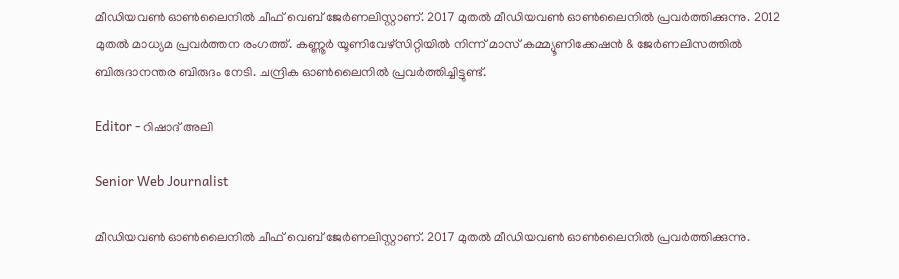മീഡിയവൺ ഓൺലൈനിൽ ചീഫ് വെബ് ജേർണലിസ്റ്റാണ്. 2017 മുതൽ മീഡിയവൺ ഓൺലൈനിൽ പ്രവർത്തിക്കുന്നു. 2012 മുതൽ മാധ്യമ പ്രവർത്തന രംഗത്ത്. കണ്ണൂര്‍ യൂണിവേഴ്‌സിറ്റിയിൽ നിന്ന് മാസ് കമ്മ്യൂണിക്കേഷന്‍ & ജേര്‍ണലിസത്തില്‍ ബിരുദാനന്തര ബിരുദം നേടി. ചന്ദ്രിക ഓണ്‍ലൈനില്‍ പ്രവര്‍ത്തിച്ചിട്ടുണ്ട്.

Editor - റിഷാദ് അലി

Senior Web Journalist

മീഡിയവൺ ഓൺലൈനിൽ ചീഫ് വെബ് ജേർണലിസ്റ്റാണ്. 2017 മുതൽ മീഡിയവൺ ഓൺലൈനിൽ പ്രവർത്തിക്കുന്നു.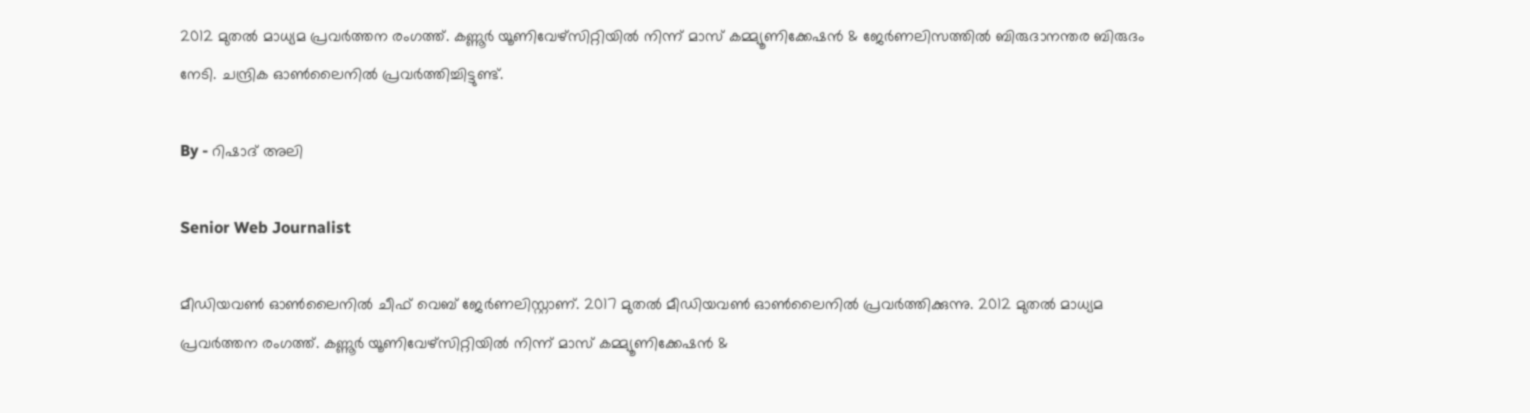2012 മുതൽ മാധ്യമ പ്രവർത്തന രംഗത്ത്. കണ്ണൂര്‍ യൂണിവേഴ്‌സിറ്റിയിൽ നിന്ന് മാസ് കമ്മ്യൂണിക്കേഷന്‍ & ജേര്‍ണലിസത്തില്‍ ബിരുദാനന്തര ബിരുദം നേടി. ചന്ദ്രിക ഓണ്‍ലൈനില്‍ പ്രവര്‍ത്തിച്ചിട്ടുണ്ട്.

By - റിഷാദ് അലി

Senior Web Journalist

മീഡിയവൺ ഓൺലൈനിൽ ചീഫ് വെബ് ജേർണലിസ്റ്റാണ്. 2017 മുതൽ മീഡിയവൺ ഓൺലൈനിൽ പ്രവർത്തിക്കുന്നു. 2012 മുതൽ മാധ്യമ പ്രവർത്തന രംഗത്ത്. കണ്ണൂര്‍ യൂണിവേഴ്‌സിറ്റിയിൽ നിന്ന് മാസ് കമ്മ്യൂണിക്കേഷന്‍ &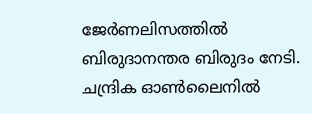ജേര്‍ണലിസത്തില്‍ ബിരുദാനന്തര ബിരുദം നേടി. ചന്ദ്രിക ഓണ്‍ലൈനില്‍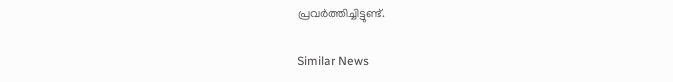പ്രവര്‍ത്തിച്ചിട്ടുണ്ട്.

Similar News